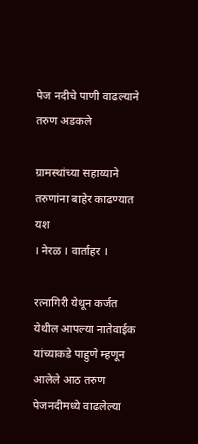पेज नदीचे पाणी वाढल्याने तरुण अडकले

ग्रामस्थांच्या सहाय्याने तरुणांना बाहेर काढण्यात यश
। नेरळ । वार्ताहर ।

रत्नागिरी येथून कर्जत येथील आपल्या नातेवाईक यांच्याकडे पाहुणे म्हणून आलेले आठ तरुण पेजनदीमध्ये वाढलेल्या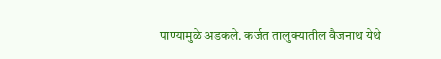पाण्यामुळे अडकले. कर्जत तालुक्यातील वैजनाथ येथे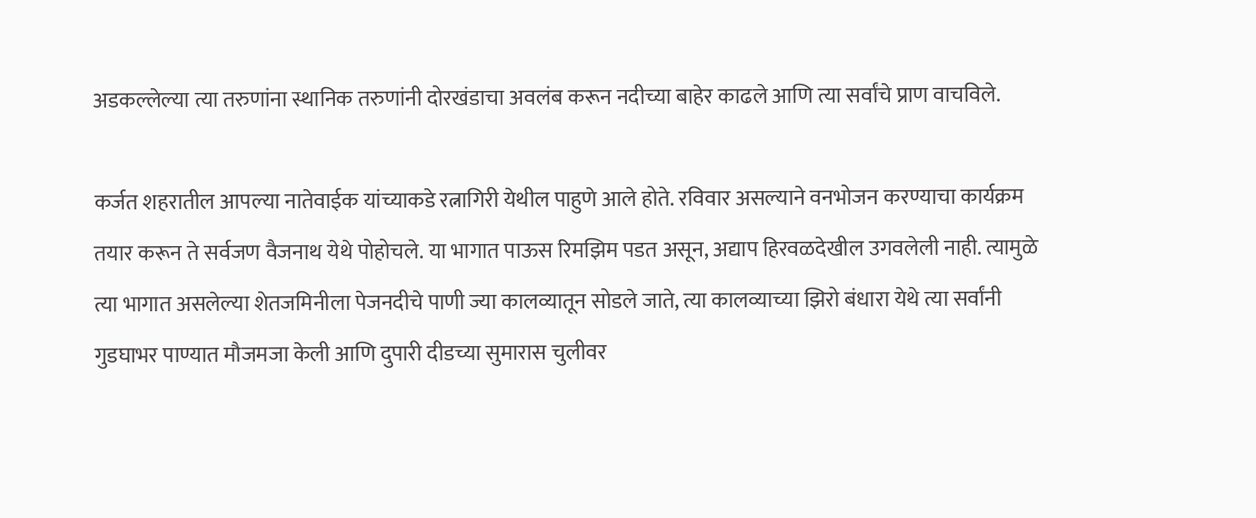अडकल्लेल्या त्या तरुणांना स्थानिक तरुणांनी दोरखंडाचा अवलंब करून नदीच्या बाहेर काढले आणि त्या सर्वांचे प्राण वाचविले.

कर्जत शहरातील आपल्या नातेवाईक यांच्याकडे रत्नागिरी येथील पाहुणे आले होते. रविवार असल्याने वनभोजन करण्याचा कार्यक्रम तयार करून ते सर्वजण वैजनाथ येथे पोहोचले. या भागात पाऊस रिमझिम पडत असून, अद्याप हिरवळदेखील उगवलेली नाही. त्यामुळे त्या भागात असलेल्या शेतजमिनीला पेजनदीचे पाणी ज्या कालव्यातून सोडले जाते, त्या कालव्याच्या झिरो बंधारा येथे त्या सर्वांनी गुडघाभर पाण्यात मौजमजा केली आणि दुपारी दीडच्या सुमारास चुलीवर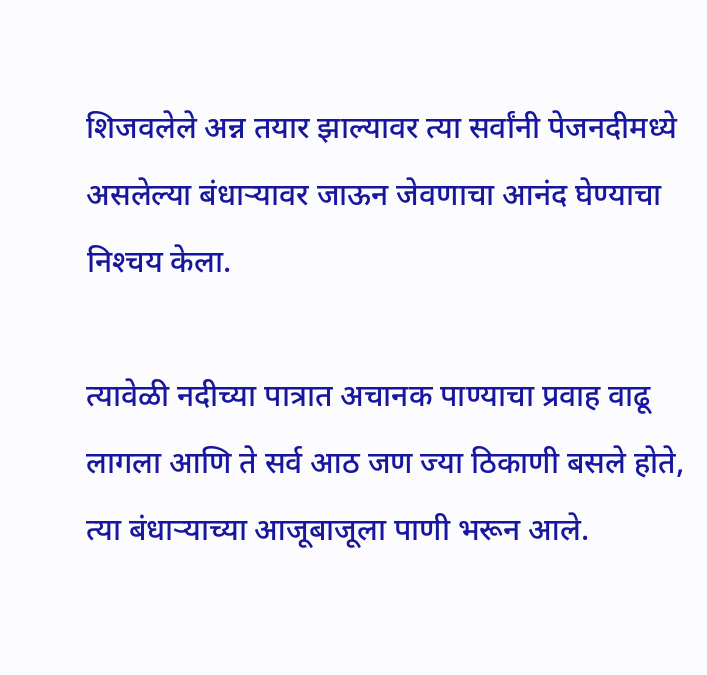शिजवलेले अन्न तयार झाल्यावर त्या सर्वांनी पेजनदीमध्ये असलेल्या बंधार्‍यावर जाऊन जेवणाचा आनंद घेण्याचा निश्‍चय केला.

त्यावेळी नदीच्या पात्रात अचानक पाण्याचा प्रवाह वाढू लागला आणि ते सर्व आठ जण ज्या ठिकाणी बसले होते, त्या बंधार्‍याच्या आजूबाजूला पाणी भरून आले.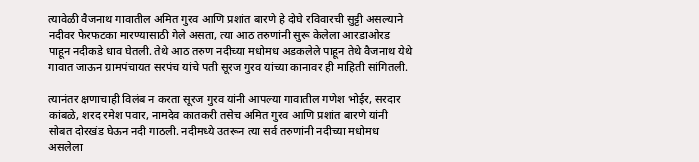त्यावेळी वैजनाथ गावातील अमित गुरव आणि प्रशांत बारणे हे दोघे रविवारची सुट्टी असल्याने नदीवर फेरफटका मारण्यासाठी गेले असता, त्या आठ तरुणांनी सुरू केलेला आरडाओरड पाहून नदीकडे धाव घेतली. तेथे आठ तरुण नदीच्या मधोमध अडकलेले पाहून तेथे वैजनाथ येथे गावात जाऊन ग्रामपंचायत सरपंच यांचे पती सूरज गुरव यांच्या कानावर ही माहिती सांगितली.

त्यानंतर क्षणाचाही विलंब न करता सूरज गुरव यांनी आपल्या गावातील गणेश भोईर, सरदार कांबळे, शरद रमेश पवार, नामदेव कातकरी तसेच अमित गुरव आणि प्रशांत बारणे यांनी सोबत दोरखंड घेऊन नदी गाठली. नदीमध्ये उतरून त्या सर्व तरुणांनी नदीच्या मधोमध असलेला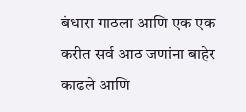बंधारा गाठला आणि एक एक करीत सर्व आठ जणांना बाहेर काढले आणि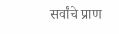सर्वांचे प्राण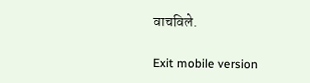वाचविले.

Exit mobile version